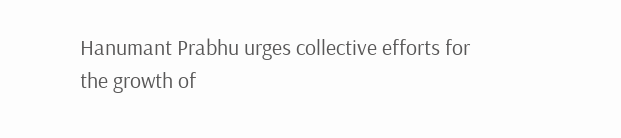Hanumant Prabhu urges collective efforts for the growth of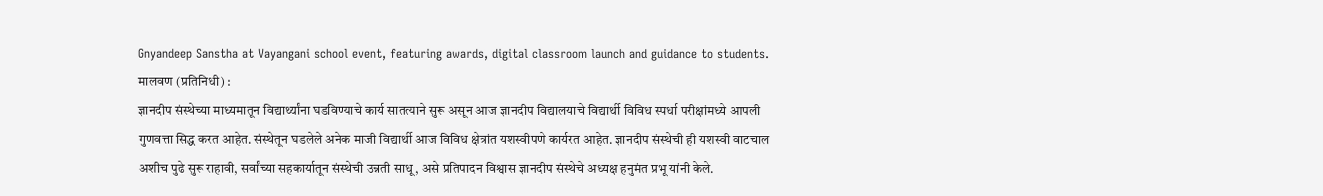Gnyandeep Sanstha at Vayangani school event, featuring awards, digital classroom launch and guidance to students.
मालवण (प्रतिनिधी) :
ज्ञानदीप संस्थेच्या माध्यमातून विद्यार्थ्यांना घडविण्याचे कार्य सातत्याने सुरू असून आज ज्ञानदीप विद्यालयाचे विद्यार्थी विविध स्पर्धा परीक्षांमध्ये आपली गुणवत्ता सिद्ध करत आहेत. संस्थेतून घडलेले अनेक माजी विद्यार्थी आज विविध क्षेत्रांत यशस्वीपणे कार्यरत आहेत. ज्ञानदीप संस्थेची ही यशस्वी वाटचाल अशीच पुढे सुरू राहावी, सर्वांच्या सहकार्यातून संस्थेची उन्नती साधू, असे प्रतिपादन विश्वास ज्ञानदीप संस्थेचे अध्यक्ष हनुमंत प्रभू यांनी केले.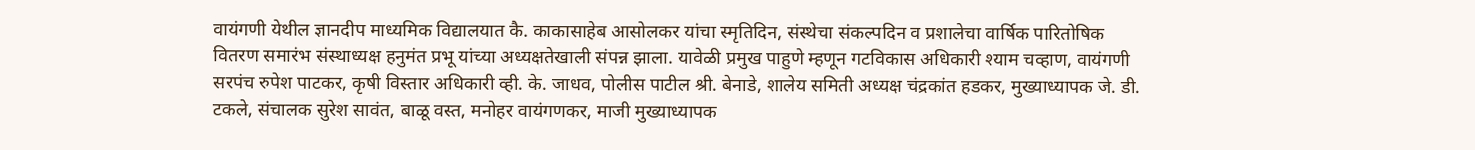वायंगणी येथील ज्ञानदीप माध्यमिक विद्यालयात कै. काकासाहेब आसोलकर यांचा स्मृतिदिन, संस्थेचा संकल्पदिन व प्रशालेचा वार्षिक पारितोषिक वितरण समारंभ संस्थाध्यक्ष हनुमंत प्रभू यांच्या अध्यक्षतेखाली संपन्न झाला. यावेळी प्रमुख पाहुणे म्हणून गटविकास अधिकारी श्याम चव्हाण, वायंगणी सरपंच रुपेश पाटकर, कृषी विस्तार अधिकारी व्ही. के. जाधव, पोलीस पाटील श्री. बेनाडे, शालेय समिती अध्यक्ष चंद्रकांत हडकर, मुख्याध्यापक जे. डी. टकले, संचालक सुरेश सावंत, बाळू वस्त, मनोहर वायंगणकर, माजी मुख्याध्यापक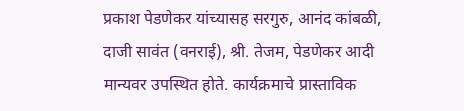प्रकाश पेडणेकर यांच्यासह सरगुरु, आनंद कांबळी, दाजी सावंत (वनराई), श्री. तेजम, पेडणेकर आदी मान्यवर उपस्थित होते. कार्यक्रमाचे प्रास्ताविक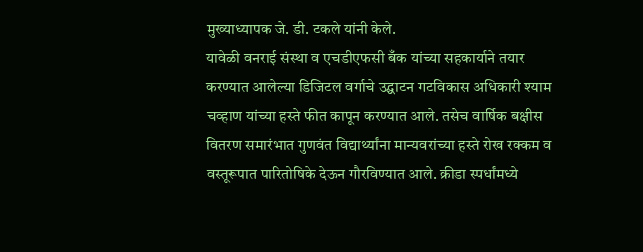मुख्याध्यापक जे. डी. टकले यांनी केले.
यावेळी वनराई संस्था व एचडीएफसी बँक यांच्या सहकार्याने तयार करण्यात आलेल्या डिजिटल वर्गाचे उद्घाटन गटविकास अधिकारी श्याम चव्हाण यांच्या हस्ते फीत कापून करण्यात आले. तसेच वार्षिक बक्षीस वितरण समारंभात गुणवंत विद्यार्थ्यांना मान्यवरांच्या हस्ते रोख रक्कम व वस्तूरूपात पारितोषिके देऊन गौरविण्यात आले. क्रीडा स्पर्धांमध्ये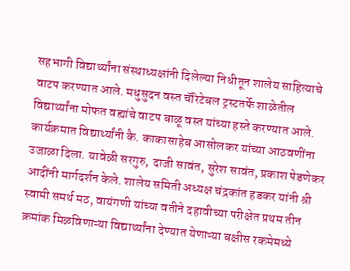सहभागी विद्यार्थ्यांना संस्थाध्यक्षांनी दिलेल्या निधीतून शालेय साहित्याचे वाटप करण्यात आले. मधुसुदन वस्त चॅरिटेबल ट्रस्टतर्फे शाळेतील विद्यार्थ्यांना मोफत वह्यांचे वाटप बाळू वस्त यांच्या हस्ते करण्यात आले.
कार्यक्रमात विद्यार्थ्यांनी कै. काकासाहेब आसोलकर यांच्या आठवणींना उजाळा दिला. यावेळी सरगुरु, दाजी सावंत, सुरेश सावंत, प्रकाश पेडणेकर आदींनी मार्गदर्शन केले. शालेय समिती अध्यक्ष चंद्रकांत हडकर यांनी श्री स्वामी समर्थ मठ, वायंगणी यांच्या वतीने दहावीच्या परीक्षेत प्रथम तीन क्रमांक मिळविणाऱ्या विद्यार्थ्यांना देण्यात येणाऱ्या बक्षीस रकमेमध्ये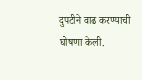दुपटीने वाढ करण्याची घोषणा केली.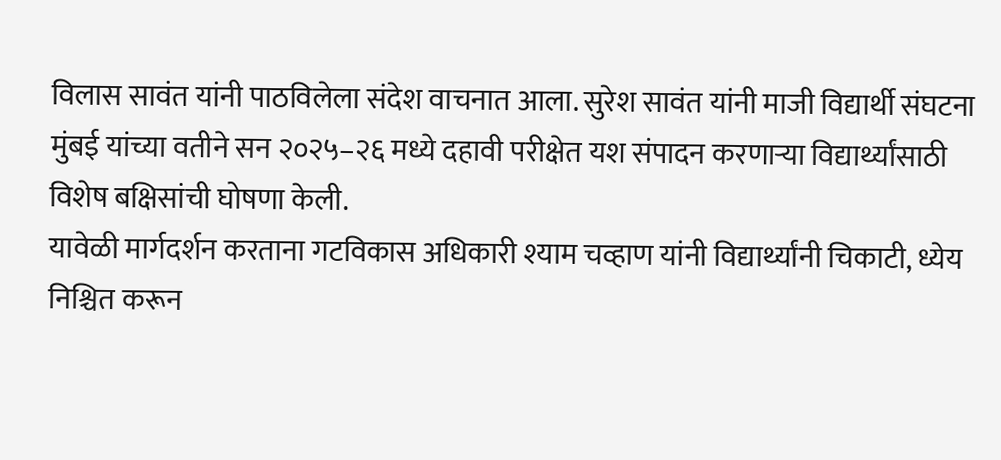विलास सावंत यांनी पाठविलेला संदेश वाचनात आला. सुरेश सावंत यांनी माजी विद्यार्थी संघटना मुंबई यांच्या वतीने सन २०२५–२६ मध्ये दहावी परीक्षेत यश संपादन करणाऱ्या विद्यार्थ्यांसाठी विशेष बक्षिसांची घोषणा केली.
यावेळी मार्गदर्शन करताना गटविकास अधिकारी श्याम चव्हाण यांनी विद्यार्थ्यांनी चिकाटी, ध्येय निश्चित करून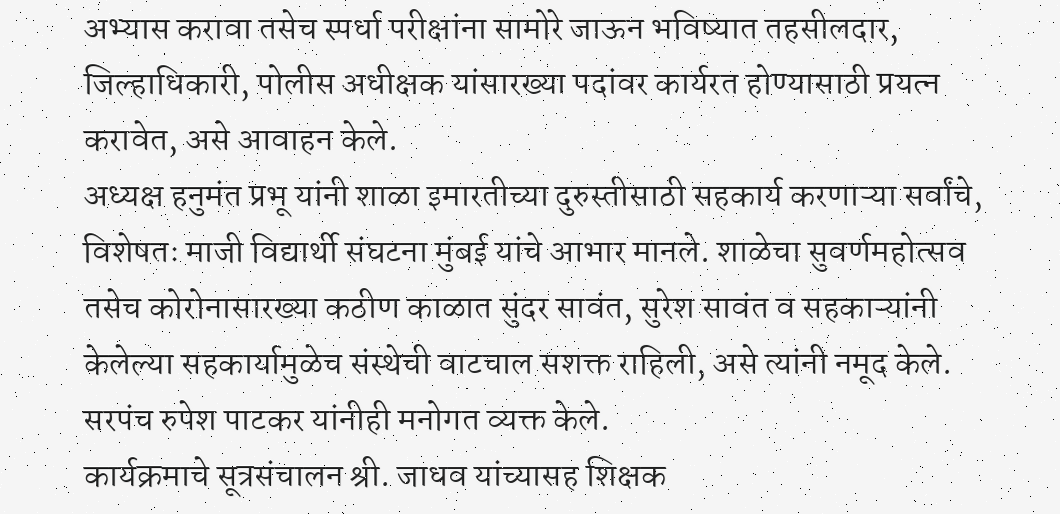अभ्यास करावा तसेच स्पर्धा परीक्षांना सामोरे जाऊन भविष्यात तहसीलदार, जिल्हाधिकारी, पोलीस अधीक्षक यांसारख्या पदांवर कार्यरत होण्यासाठी प्रयत्न करावेत, असे आवाहन केले.
अध्यक्ष हनुमंत प्रभू यांनी शाळा इमारतीच्या दुरुस्तीसाठी सहकार्य करणाऱ्या सर्वांचे, विशेषतः माजी विद्यार्थी संघटना मुंबई यांचे आभार मानले. शाळेचा सुवर्णमहोत्सव तसेच कोरोनासारख्या कठीण काळात सुंदर सावंत, सुरेश सावंत व सहकाऱ्यांनी केलेल्या सहकार्यामुळेच संस्थेची वाटचाल सशक्त राहिली, असे त्यांनी नमूद केले. सरपंच रुपेश पाटकर यांनीही मनोगत व्यक्त केले.
कार्यक्रमाचे सूत्रसंचालन श्री. जाधव यांच्यासह शिक्षक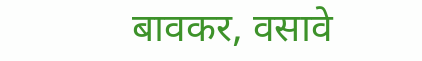बावकर, वसावे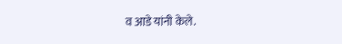व आडे यांनी केले.